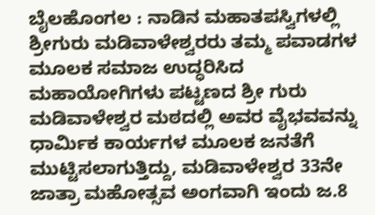ಬೈಲಹೊಂಗಲ : ನಾಡಿನ ಮಹಾತಪಸ್ವಿಗಳಲ್ಲಿ ಶ್ರೀಗುರು ಮಡಿವಾಳೇಶ್ವರರು ತಮ್ಮ ಪವಾಡಗಳ ಮೂಲಕ ಸಮಾಜ ಉದ್ಧರಿಸಿದ ಮಹಾಯೋಗಿಗಳು ಪಟ್ಟಣದ ಶ್ರೀ ಗುರು ಮಡಿವಾಳೇಶ್ವರ ಮಠದಲ್ಲಿ ಅವರ ವೈಭವವನ್ನು ಧಾರ್ಮಿಕ ಕಾರ್ಯಗಳ ಮೂಲಕ ಜನತೆಗೆ ಮುಟ್ಟಿಸಲಾಗುತ್ತಿದ್ದು, ಮಡಿವಾಳೇಶ್ವರ 33ನೇ ಜಾತ್ರಾ ಮಹೋತ್ಸವ ಅಂಗವಾಗಿ ಇಂದು ಜ.8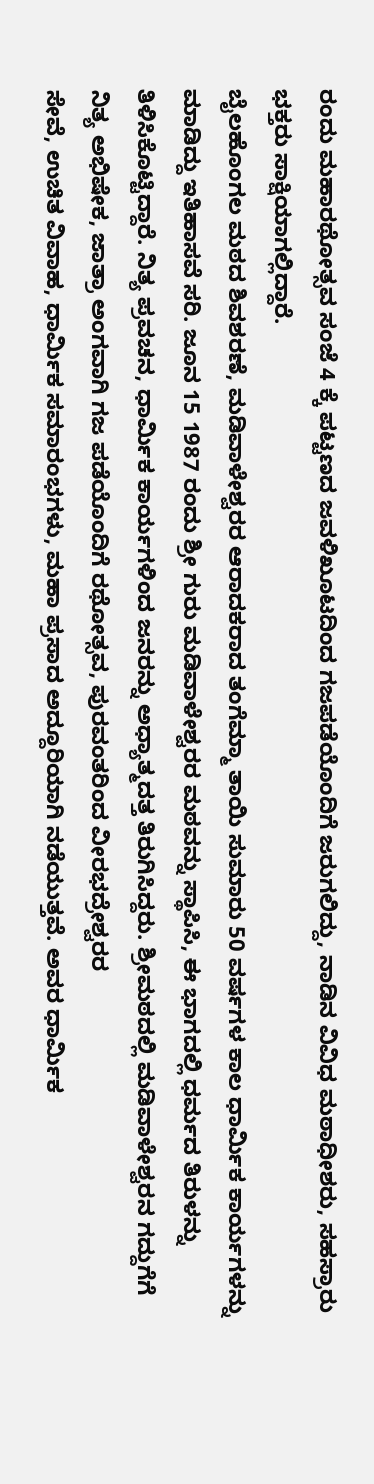ರಂದು ಮಹಾರಥೋತ್ಸವ ಸಂಜೆ 4 ಕ್ಕೆ ಪಟ್ಟಣದ ಜವಳಿಖೂಟದಿಂದ ಗಜಪಡೆಯೊಂದಿಗೆ ಜರುಗಲಿದ್ದು, ನಾಡಿನ ವಿವಿಧ ಮಠಾಧೀಶರು, ಸಹಸ್ರಾರು ಭಕ್ತರು ಸಾಕ್ಷಿಯಾಗಲ್ಲಿದ್ದಾರೆ.
ಬೈಲಹೊಂಗಲ ಮಠದ ಶಿವಶರಣೆ, ಮಡಿವಾಳೇಶ್ವರರ ಆರಾದಕರಾದ ತಂಗೆಮ್ಮಾ ತಾಯಿ ಸುಮಾರು 50 ವರ್ಷಗಳ ಕಾಲ ಧಾರ್ಮಿಕ ಕಾರ್ಯಗಳನ್ನು ಮಾಡಿದ್ದು ಇತಿಹಾಸವೆ ಸರಿ. ಜೂನ 15 1987 ರಂದು ಶ್ರೀ ಗುರು ಮಡಿವಾಳೇಶ್ವರರ ಮಠವನ್ನು ಸ್ಥಾಪಿಸಿ, ಈ ಭಾಗದಲ್ಲಿ ಧರ್ಮದ ತಿರುಳನ್ನು
ತಿಳಿಸಿಕೊಟ್ಟಿದ್ದಾರೆ. ನಿತ್ಯ ಪ್ರವಚನ, ಧಾರ್ಮಿಕ ಕಾರ್ಯಗಳಿಂದ ಜನರನ್ನು ಅಧ್ಯಾತ್ಮದತ್ತ ತಿರುಗಿಸಿದ್ದರು. ಶ್ರೀಮಠದಲ್ಲಿ ಮಡಿವಾಳೇಶ್ವರನ ಗದ್ದುಗೆಗೆ ನಿತ್ಯ ಅಭಿಷೇಕ, ಜಾತ್ರಾ ಅಂಗವಾಗಿ ಗಜ ಪಡೆಯೊಂದಿಗೆ ರಥೋತ್ಸವ, ಪುರವಂತರಿಂದ ವೀರಭದ್ರೇಶ್ವರರ
ಸೇವೆ, ಉಚಿತ ವಿವಾಹ, ಧಾರ್ಮಿಕ ಸಮಾರಂಭಗಳು, ಮಹಾ ಪ್ರಸಾದ ಅದ್ದೂರಿಯಾಗಿ ನಡೆಯುತ್ತವೆ. ಅವರ ಧಾರ್ಮಿಕ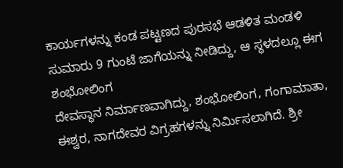ಕಾರ್ಯಗಳನ್ನು ಕಂಡ ಪಟ್ಟಣದ ಪುರಸಭೆ ಆಡಳಿತ ಮಂಡಳಿ ಸುಮಾರು 9 ಗುಂಟೆ ಜಾಗೆಯನ್ನು ನೀಡಿದ್ದು, ಆ ಸ್ಥಳದಲ್ಲೂ ಈಗ ಶಂಭೋಲಿಂಗ
ದೇವಸ್ಥಾನ ನಿರ್ಮಾಣವಾಗಿದ್ದು, ಶಂಭೋಲಿಂಗ, ಗಂಗಾಮಾತಾ, ಈಶ್ವರ, ನಾಗದೇವರ ವಿಗ್ರಹಗಳನ್ನು ನಿರ್ಮಿಸಲಾಗಿದೆ. ಶ್ರೀ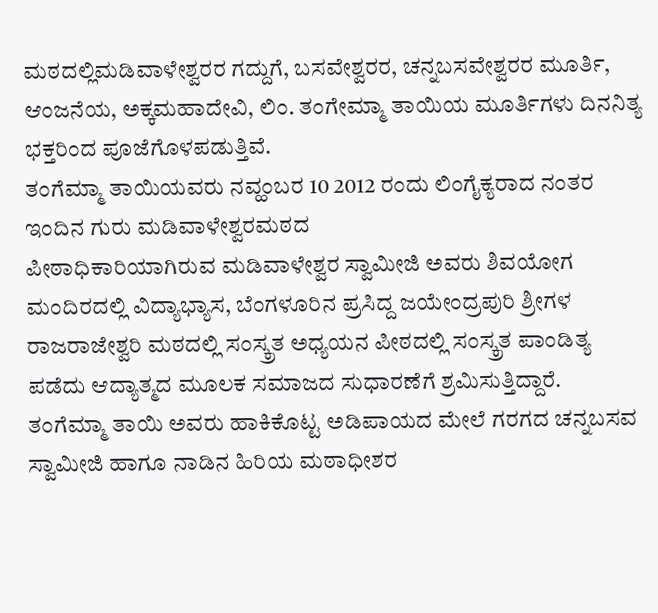ಮಠದಲ್ಲಿಮಡಿವಾಳೇಶ್ವರರ ಗದ್ದುಗೆ, ಬಸವೇಶ್ವರರ, ಚನ್ನಬಸವೇಶ್ವರರ ಮೂರ್ತಿ, ಆಂಜನೆಯ, ಅಕ್ಕಮಹಾದೇವಿ, ಲಿಂ. ತಂಗೇಮ್ಮಾ ತಾಯಿಯ ಮೂರ್ತಿಗಳು ದಿನನಿತ್ಯ ಭಕ್ತರಿಂದ ಪೂಜೆಗೊಳಪಡುತ್ತಿವೆ.
ತಂಗೆಮ್ಮಾ ತಾಯಿಯವರು ನವ್ಹಂಬರ 10 2012 ರಂದು ಲಿಂಗೈಕ್ಯರಾದ ನಂತರ ಇಂದಿನ ಗುರು ಮಡಿವಾಳೇಶ್ವರಮಠದ
ಪೀಠಾಧಿಕಾರಿಯಾಗಿರುವ ಮಡಿವಾಳೇಶ್ವರ ಸ್ವಾಮೀಜಿ ಅವರು ಶಿವಯೋಗ ಮಂದಿರದಲ್ಲಿ ವಿದ್ಯಾಭ್ಯಾಸ, ಬೆಂಗಳೂರಿನ ಪ್ರಸಿದ್ದ ಜಯೇಂದ್ರಪುರಿ ಶ್ರೀಗಳ ರಾಜರಾಜೇಶ್ವರಿ ಮಠದಲ್ಲಿ ಸಂಸ್ಕ್ರತ ಅಧ್ಯಯನ ಪೀಠದಲ್ಲಿ ಸಂಸ್ಕ್ರತ ಪಾಂಡಿತ್ಯ ಪಡೆದು ಆದ್ಯಾತ್ಮದ ಮೂಲಕ ಸಮಾಜದ ಸುಧಾರಣೆಗೆ ಶ್ರಮಿಸುತ್ತಿದ್ದಾರೆ.
ತಂಗೆಮ್ಮಾ ತಾಯಿ ಅವರು ಹಾಕಿಕೊಟ್ಟ ಅಡಿಪಾಯದ ಮೇಲೆ ಗರಗದ ಚನ್ನಬಸವ ಸ್ವಾಮೀಜಿ ಹಾಗೂ ನಾಡಿನ ಹಿರಿಯ ಮಠಾಧೀಶರ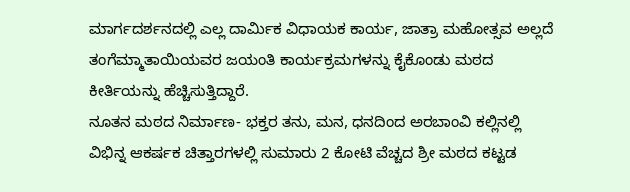ಮಾರ್ಗದರ್ಶನದಲ್ಲಿ ಎಲ್ಲ ದಾರ್ಮಿಕ ವಿಧಾಯಕ ಕಾರ್ಯ, ಜಾತ್ರಾ ಮಹೋತ್ಸವ ಅಲ್ಲದೆ ತಂಗೆಮ್ಮಾತಾಯಿಯವರ ಜಯಂತಿ ಕಾರ್ಯಕ್ರಮಗಳನ್ನು ಕೈಕೊಂಡು ಮಠದ ಕೀರ್ತಿಯನ್ನು ಹೆಚ್ಚಿಸುತ್ತಿದ್ದಾರೆ.
ನೂತನ ಮಠದ ನಿರ್ಮಾಣ- ಭಕ್ತರ ತನು, ಮನ, ಧನದಿಂದ ಅರಬಾಂವಿ ಕಲ್ಲಿನಲ್ಲಿ ವಿಭಿನ್ನ ಆಕರ್ಷಕ ಚಿತ್ತಾರಗಳಲ್ಲಿ ಸುಮಾರು 2 ಕೋಟಿ ವೆಚ್ಚದ ಶ್ರೀ ಮಠದ ಕಟ್ಟಡ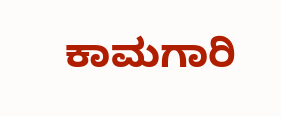ಕಾಮಗಾರಿ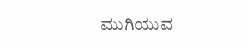ಮುಗಿಯುವ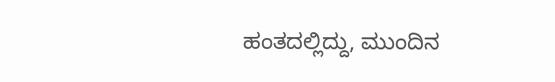ಹಂತದಲ್ಲಿದ್ದು, ಮುಂದಿನ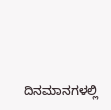ದಿನಮಾನಗಳಲ್ಲಿ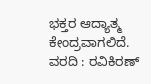ಭಕ್ತರ ಆದ್ಯಾತ್ಮ ಕೇಂದ್ರವಾಗಲಿದೆ.
ವರದಿ : ರವಿಕಿರಣ್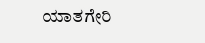ಯಾತಗೇರಿ